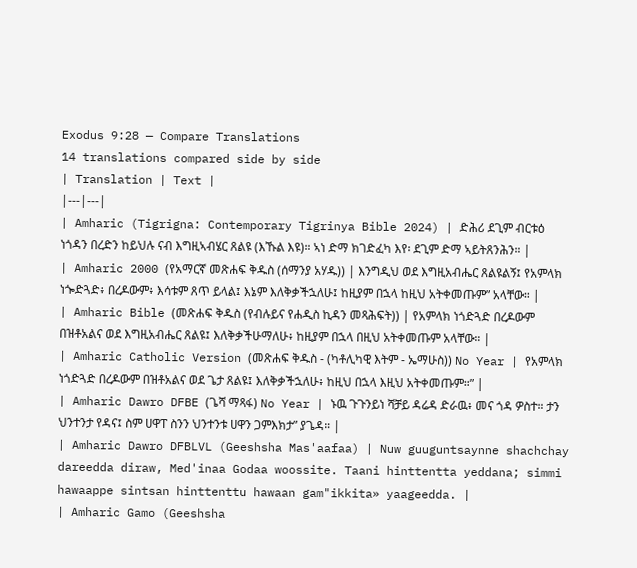Exodus 9:28 — Compare Translations
14 translations compared side by side
| Translation | Text |
|---|---|
| Amharic (Tigrigna: Contemporary Tigrinya Bible 2024) | ድሕሪ ደጊም ብርቱዕ ነጎዳን በረድን ከይህሉ ናብ እግዚኣብሄር ጸልዩ (እኹል እዩ)። ኣነ ድማ ክገድፈካ እየ፡ ደጊም ድማ ኣይትጸንሕን። |
| Amharic 2000 (የአማርኛ መጽሐፍ ቅዱስ (ሰማንያ አሃዱ)) | እንግዲህ ወደ እግዚአብሔር ጸልዩልኝ፤ የአምላክ ነጐድጓድ፥ በረዶውም፥ እሳቱም ጸጥ ይላል፤ እኔም እለቅቃችኋለሁ፤ ከዚያም በኋላ ከዚህ አትቀመጡም” አላቸው። |
| Amharic Bible (መጽሐፍ ቅዱስ (የብሉይና የሐዲስ ኪዳን መጻሕፍት)) | የአምላክ ነጎድጓድ በረዶውም በዝቶአልና ወደ እግዚአብሔር ጸልዩ፤ እለቅቃችሁማለሁ፥ ከዚያም በኋላ በዚህ አትቀመጡም አላቸው። |
| Amharic Catholic Version (መጽሐፍ ቅዱስ - (ካቶሊካዊ እትም - ኤማሁስ)) No Year | የአምላክ ነጎድጓድ በረዶውም በዝቶአልና ወደ ጌታ ጸልዩ፤ እለቅቃችኋለሁ፥ ከዚህ በኋላ እዚህ አትቀመጡም።” |
| Amharic Dawro DFBE (ጌሻ ማጻፋ) No Year | ኑዉ ጉጉንይነ ሻቻይ ዳሬዳ ድራዉ፥ መና ጎዳ ዎስተ። ታን ህንተንታ የዳና፤ ስም ሀዋፐ ስንን ህንተንቱ ሀዋን ጋምእክታ” ያጌዳ። |
| Amharic Dawro DFBLVL (Geeshsha Mas'aafaa) | Nuw guuguntsaynne shachchay dareedda diraw, Med'inaa Godaa woossite. Taani hinttentta yeddana; simmi hawaappe sintsan hinttenttu hawaan gam"ikkita» yaageedda. |
| Amharic Gamo (Geeshsha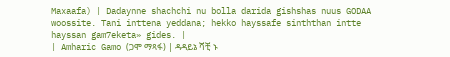Maxaafa) | Dadaynne shachchi nu bolla darida gishshas nuus GODAA woossite. Tani inttena yeddana; hekko hayssafe sinththan intte hayssan gam7eketa» gides. |
| Amharic Gamo (ጋሞ ማጻፋ) | ዳዳይኔ ሻቺ ኑ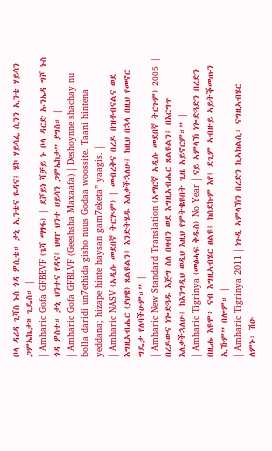ቦላ ዳሪዳ ጊሻስ ኑስ ጎዳ ዎሲቴ። ታኒ ኢንቴና ዬዳና፤ ሄኮ ሃይሳፌ ሲንን ኢንቴ ሃይሳን ጋምኤኬታ» ጊዴስ። |
| Amharic Gofa GFBEVF (ጌሻ ማፃፋ) | ደሾይነ ሻቻይ ኑ ቦላ ዳርድ ኡንኤዳ ግሾ ኑስ ጎዳ ዎስተ። ታኒ ህንተና የዳና፤ ህዛፐ ህንተ ሀይሳን ጋምኤከታ” ያግስ። |
| Amharic Gofa GFBLVF (Geeshsha Maxaafa) | Deshoynne shachay nu bolla daridi un7ethida gisho nuus Godaa woossite. Taani hintena yeddana; hizape hinte haysan gam7eketa” yaagis. |
| Amharic NASV (አዲሱ መደበኛ ትርጒም) | መብረቅና በረዶ በዝቶብናልና ወደ እግዚአብሔር (ያህዌ) ጸልዩልን፤ እንድትሄዱ እለቃችኋለሁ፤ ከዚህ በኋላ በዚህ የመኖር ግዴታ የለባችሁም።” |
| Amharic New Standard Translation (አማርኛ አዲሱ መደበኛ ትርጉም) 2005 | በረዶውና ነጐድጓዱ እጅግ ስለ በዛብን ወደ እግዚአብሔር ጸልዩልን፤ በእርግጥ እለቃችኋለሁ፤ ከእንግዲህ ወዲህ እዚህ የምትቈዩበት ጊዜ አይኖርም።” |
| Amharic Tigrinya (መፅሓፍ ቅዱስ) No Year | ናይ ኣምላኽ ነጐድጓድን በረድን በዚሑ እዩሞ፥ ናብ እግዚኣብሄር ፀልዩ፤ ክሰደኩም እየ፤ ደጊም ኣብዙይ ኣይትቕመጡን ኢኹም” በሎም። |
| Amharic Tigrinya 2011 | ነጉዲ ኣምላኽን በረድን ኪኣክልሲ፡ ናግዚኣብሄር ለምኑ፡ ሽዑ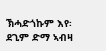ኽሓድጎኩም እየ፡ ደጊም ድማ ኣብዛ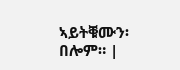ኣይትቑሙን፡ በሎም። |